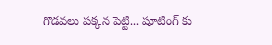గొడవలు పక్కన పెట్టి... షూటింగ్ కు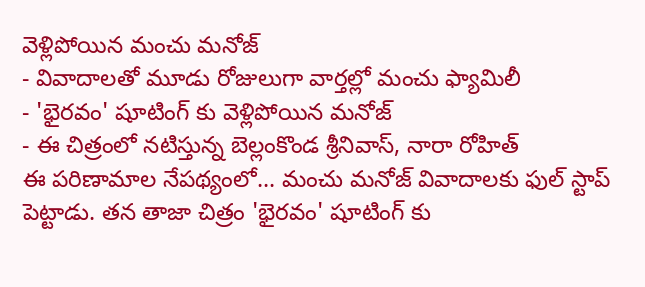వెళ్లిపోయిన మంచు మనోజ్
- వివాదాలతో మూడు రోజులుగా వార్తల్లో మంచు ఫ్యామిలీ
- 'భైరవం' షూటింగ్ కు వెళ్లిపోయిన మనోజ్
- ఈ చిత్రంలో నటిస్తున్న బెల్లంకొండ శ్రీనివాస్, నారా రోహిత్
ఈ పరిణామాల నేపథ్యంలో... మంచు మనోజ్ వివాదాలకు ఫుల్ స్టాప్ పెట్టాడు. తన తాజా చిత్రం 'భైరవం' షూటింగ్ కు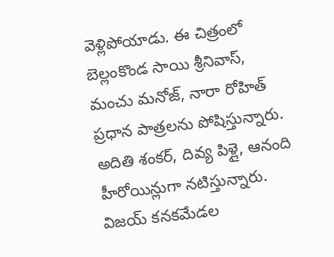వెళ్లిపోయాడు. ఈ చిత్రంలో బెల్లంకొండ సాయి శ్రీనివాస్, మంచు మనోజ్, నారా రోహిత్ ప్రధాన పాత్రలను పోషిస్తున్నారు. అదితి శంకర్, దివ్య పిళ్లై, ఆనంది హీరోయిన్లుగా నటిస్తున్నారు. విజయ్ కనకమేడల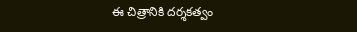ఈ చిత్రానికి దర్శకత్వం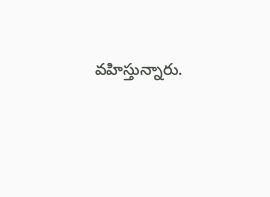వహిస్తున్నారు.